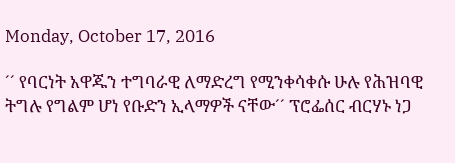Monday, October 17, 2016

´´ የባርነት አዋጁን ተግባራዊ ለማድረግ የሚንቀሳቀሱ ሁሉ የሕዝባዊ ትግሉ የግልም ሆነ የቡድን ኢላማዎች ናቸው´´ ፕሮፌሰር ብርሃኑ ነጋ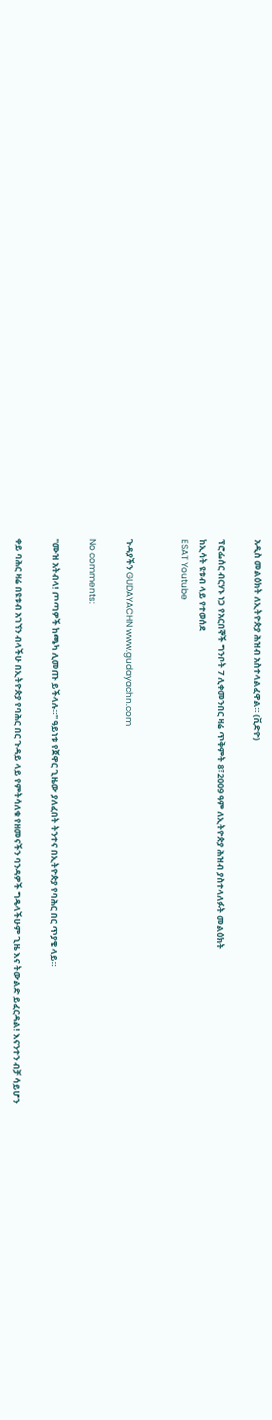አዲስ መልዕክት ለኢትዮጵያ ሕዝብ አስተላልፈዋል። (ቪድዮ)

ፕሮፌሰር ብርሃኑ ነጋ የአርበኞች ግንቦት 7 ሊቀመንበር ዛሬ ጥቅምት 8፣2009 ዓም ለኢትዮጵያ ሕዝብ ያስተላለፉት መልዕክት
ከኢሳት ዩቱብ ላይ የተወሰደ
ESAT Youtube


ጉዳያችን GUDAYACHN www.gudayachn.com

No comments:

''ሙዝ አትብላ! ጦጣዎች ከጫካ ሊመጡ ይችላሉ።'' ዓይነቱ የጀዋር ጊዜው ያለፈበት ትንተና በኢትዮጵያ የባሕር በር ጥያቄ ላይ።

ቀይ ባሕር ዛሬ በዩቱብ አገኘን ብላችሁ በኢትዮጵያ የባሕር በር ጉዳይ ላይ የምትሳለቁ የዘመናችን ባንዳዎች ግዴላችሁም ጊዜ እና ትውልድ ይፈርዳል! እናንተን ብቻ ሳይሆን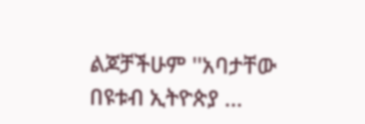ልጆቻችሁም ''አባታቸው በዩቱብ ኢትዮጵያ ...